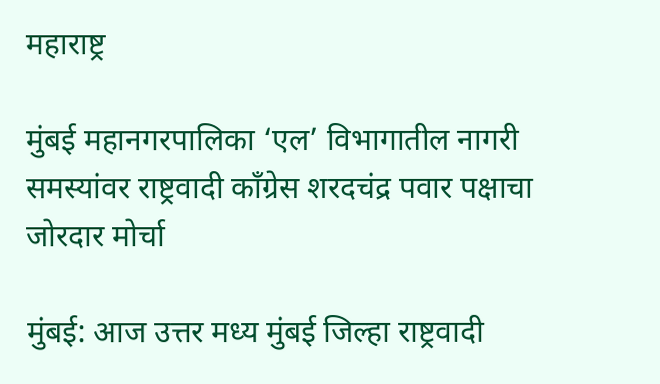महाराष्ट्र

मुंबई महानगरपालिका ‘एल’ विभागातील नागरी समस्यांवर राष्ट्रवादी काँग्रेस शरदचंद्र पवार पक्षाचा जोरदार मोर्चा

मुंबई: आज उत्तर मध्य मुंबई जिल्हा राष्ट्रवादी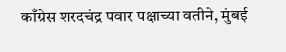काँग्रेस शरदचंद्र पवार पक्षाच्या वतीने, मुंबई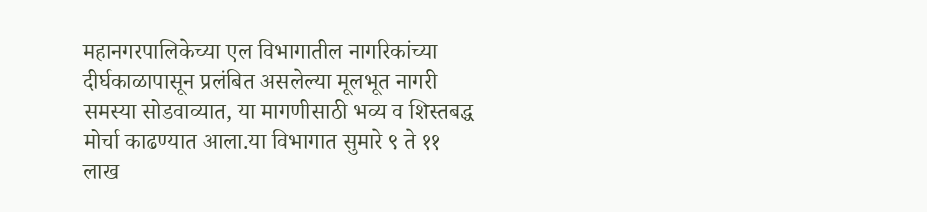महानगरपालिकेच्या एल विभागातील नागरिकांच्या दीर्घकाळापासून प्रलंबित असलेल्या मूलभूत नागरी समस्या सोडवाव्यात, या मागणीसाठी भव्य व शिस्तबद्ध मोर्चा काढण्यात आला.या विभागात सुमारे ९ ते ११ लाख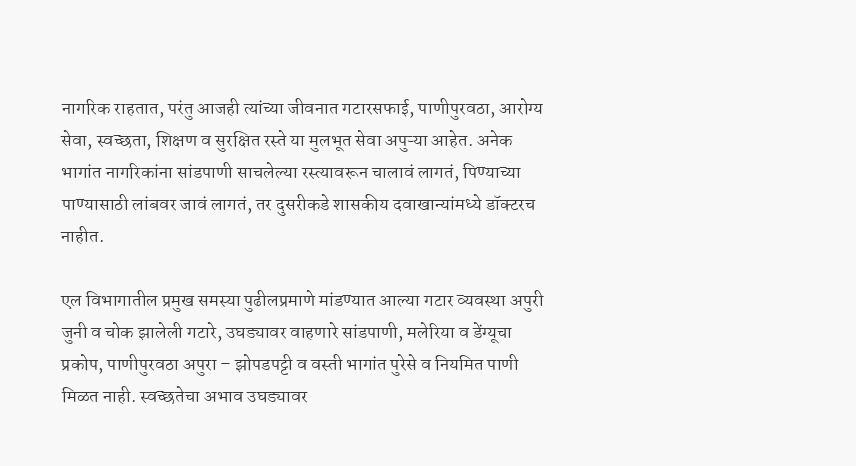नागरिक राहतात, परंतु आजही त्यांच्या जीवनात गटारसफाई, पाणीपुरवठा, आरोग्य सेवा, स्वच्छता, शिक्षण व सुरक्षित रस्ते या मुलभूत सेवा अपुऱ्या आहेत. अनेक भागांत नागरिकांना सांडपाणी साचलेल्या रस्त्यावरून चालावं लागतं, पिण्याच्या पाण्यासाठी लांबवर जावं लागतं, तर दुसरीकडे शासकीय दवाखान्यांमध्ये डॉक्टरच नाहीत.

एल विभागातील प्रमुख समस्या पुढीलप्रमाणे मांडण्यात आल्या गटार व्यवस्था अपुरी जुनी व चोक झालेली गटारे, उघड्यावर वाहणारे सांडपाणी, मलेरिया व डेंग्यूचा प्रकोप, पाणीपुरवठा अपुरा – झोपडपट्टी व वस्ती भागांत पुरेसे व नियमित पाणी मिळत नाही. स्वच्छतेचा अभाव उघड्यावर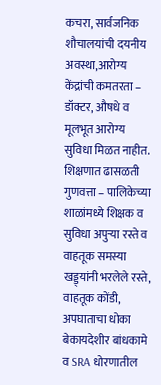कचरा, सार्वजनिक शौचालयांची दयनीय अवस्था,आरोग्य केंद्रांची कमतरता – डॉक्टर, औषधे व मूलभूत आरोग्य सुविधा मिळत नाहीत. शिक्षणात ढासळती गुणवत्ता – पालिकेच्या शाळांमध्ये शिक्षक व सुविधा अपुऱ्या रस्ते व वाहतूक समस्या खड्ड्यांनी भरलेले रस्ते, वाहतूक कोंडी, अपघाताचा धोका बेकायदेशीर बांधकामे व SRA धोरणातील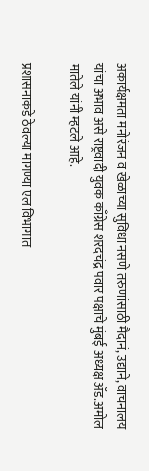अकार्यक्षमता मनोरंजन व खेळाच्या सुविधा नसणे तरुणांसाठी मैदानं, उद्याने, वाचनालय यांचा अभाव असे राष्ट्रवादी युवक काँग्रेस शरदचंद्र पवार पक्षाचे मुंबई अध्यक्ष ॲड.अमोल मातेले यांनी म्हटले आहे.

प्रशासनाकडे ठेवल्या मागण्या एल विभागात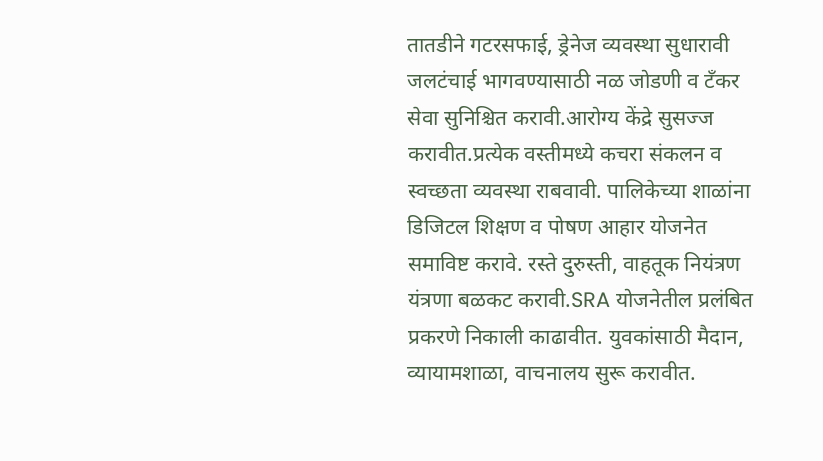तातडीने गटरसफाई, ड्रेनेज व्यवस्था सुधारावी जलटंचाई भागवण्यासाठी नळ जोडणी व टँकर सेवा सुनिश्चित करावी.आरोग्य केंद्रे सुसज्ज करावीत.प्रत्येक वस्तीमध्ये कचरा संकलन व स्वच्छता व्यवस्था राबवावी. पालिकेच्या शाळांना डिजिटल शिक्षण व पोषण आहार योजनेत समाविष्ट करावे. रस्ते दुरुस्ती, वाहतूक नियंत्रण यंत्रणा बळकट करावी.SRA योजनेतील प्रलंबित प्रकरणे निकाली काढावीत. युवकांसाठी मैदान, व्यायामशाळा, वाचनालय सुरू करावीत.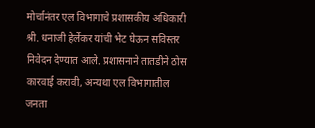मोर्चानंतर एल विभागाचे प्रशासकीय अधिकारी श्री. धनाजी हेर्लेकर यांची भेट घेऊन सविस्तर निवेदन देण्यात आले. प्रशासनाने तातडीने ठोस कारवाई करावी, अन्यथा एल विभागातील जनता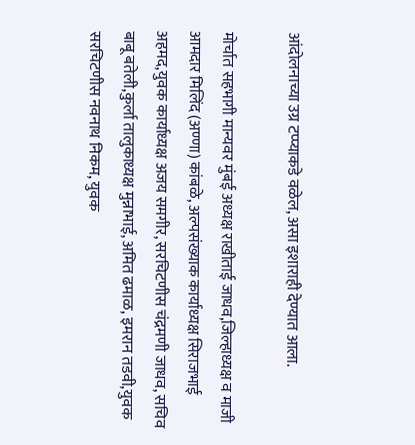आंदोलनाच्या उग्र टप्प्याकडे वळेल, असा इशाराही देण्यात आला.

मोर्चात सहभागी मान्यवर मुंबई अध्यक्ष राखीताई जाधव,जिल्हाध्यक्ष व माजी आमदार मिलिंद (अण्णा) कांबळे, अल्पसंख्याक कार्याध्यक्ष सिराजभाई अहमद,युवक कार्याध्यक्ष अजय समगीर, सरचिटणीस चंद्रमणी जाधव, सचिव बाबू बतेली,कुर्ला तालुकाध्यक्ष मुन्नाभाई, अमित ढमाळ, इमरान तडवी,युवक सरचिटणीस नवनाथ निकम, युवक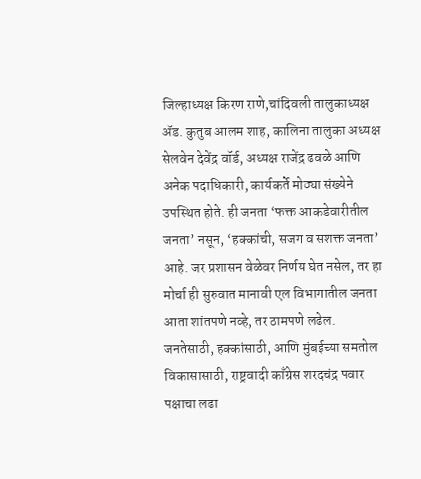जिल्हाध्यक्ष किरण राणे,चांदिवली तालुकाध्यक्ष ॲड. कुतुब आलम शाह, कालिना तालुका अध्यक्ष सेलवेन देवेंद्र वॉर्ड, अध्यक्ष राजेंद्र ढवळे आणि अनेक पदाधिकारी, कार्यकर्ते मोठ्या संख्येने उपस्थित होते. ही जनता ‘फक्त आकडेवारीतील जनता’ नसून, ‘हक्कांची, सजग व सशक्त जनता’ आहे. जर प्रशासन वेळेवर निर्णय घेत नसेल, तर हा मोर्चा ही सुरुवात मानावी एल विभागातील जनता आता शांतपणे नव्हे, तर ठामपणे लढेल. जनतेसाठी, हक्कांसाठी, आणि मुंबईच्या समतोल विकासासाठी, राष्ट्रवादी काँग्रेस शरदचंद्र पवार पक्षाचा लढा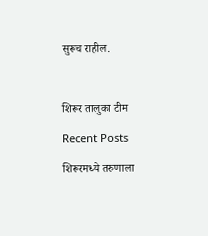सुरूच राहील.



शिरूर तालुका टीम

Recent Posts

शिरूरमध्ये तरुणाला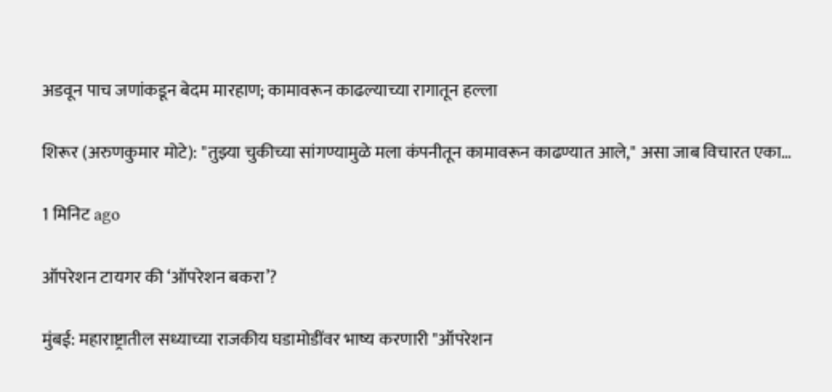अडवून पाच जणांकडून बेदम मारहाण; कामावरून काढल्याच्या रागातून हल्ला

शिरूर (अरुणकुमार मोटे): "तुझ्या चुकीच्या सांगण्यामुळे मला कंपनीतून कामावरून काढण्यात आले," असा जाब विचारत एका…

1 मिनिट ago

ऑपरेशन टायगर की ‘ऑपरेशन बकरा’?

मुंबई: महाराष्ट्रातील सध्याच्या राजकीय घडामोडींवर भाष्य करणारी "ऑपरेशन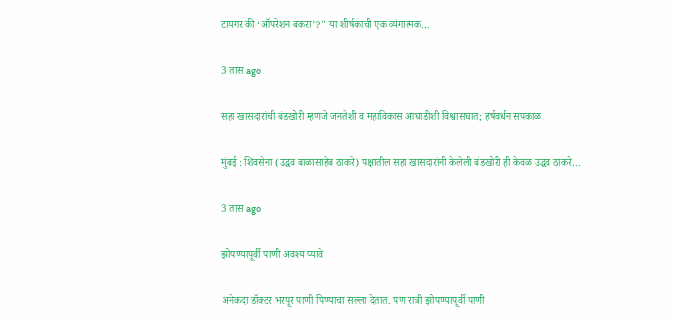टायगर की ‘ऑपरेशन बकरा’?" या शीर्षकाची एक व्यंगात्मक…

3 तास ago

सहा खासदारांची बंडखोरी म्हणजे जनतेशी व महाविकास आघाडीशी विश्वासघात; हर्षवर्धन सपकाळ

मुंबई : शिवसेना (उद्धव बाळासाहेब ठाकरे) पक्षातील सहा खासदारांनी केलेली बंडखोरी ही केवळ उद्धव ठाकरे…

3 तास ago

झोपण्यापूर्वी पाणी अवश्य प्यावे

अनेकदा डॉक्टर भरपूर पाणी पिण्याचा सल्ला देतात. पण रात्री झोपण्यापूर्वी पाणी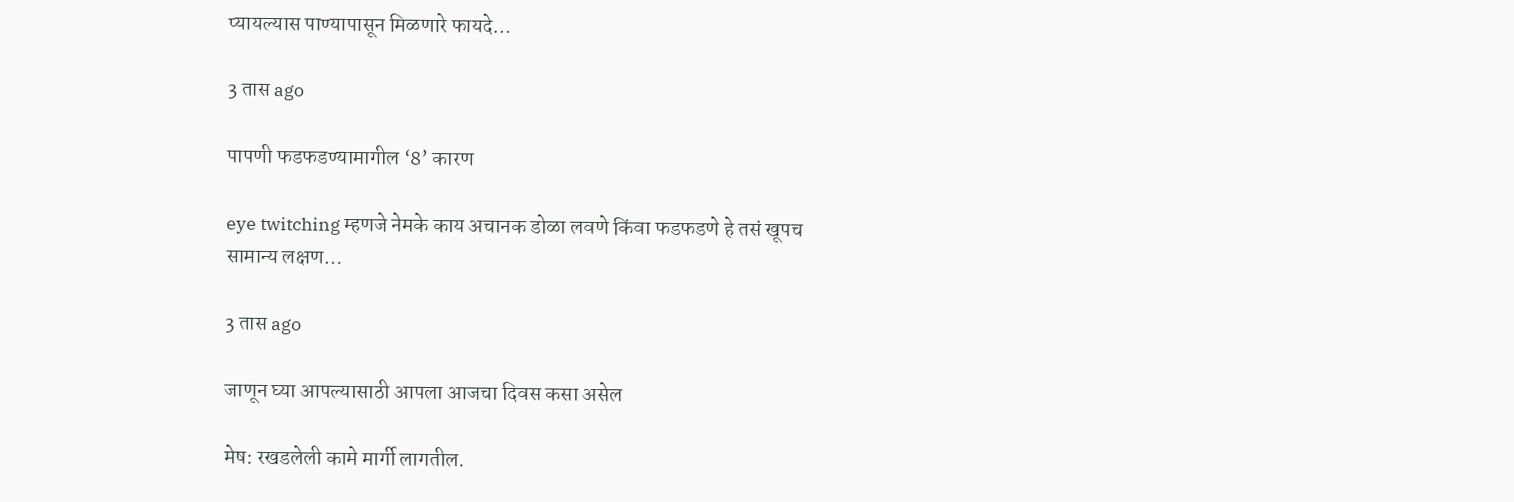प्यायल्यास पाण्यापासून मिळणारे फायदे…

3 तास ago

पापणी फडफडण्यामागील ‘8’ कारण

eye twitching म्हणजे नेमके काय अचानक डोळा लवणे किंवा फडफडणे हे तसं खूपच सामान्य लक्षण…

3 तास ago

जाणून घ्या आपल्यासाठी आपला आजचा दिवस कसा असेल

मेष: रखडलेली कामे मार्गी लागतील.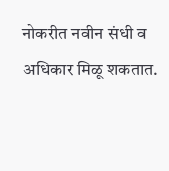नोकरीत नवीन संधी व अधिकार मिळू शकतात.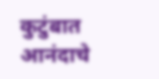कुटुंबात आनंदाचे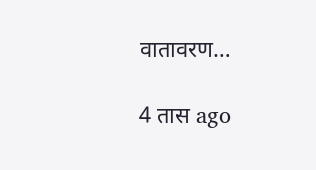वातावरण…

4 तास ago